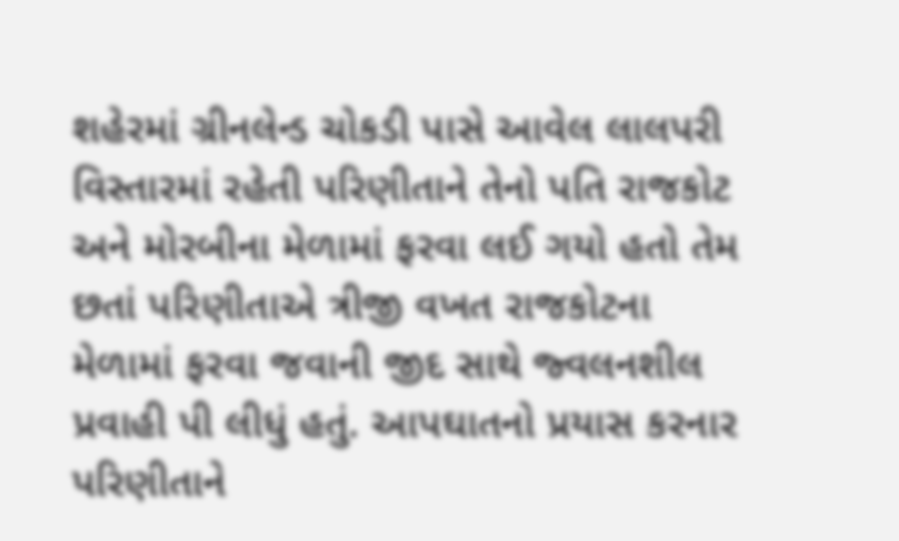શહેરમાં ગ્રીનલેન્ડ ચોકડી પાસે આવેલ લાલપરી વિસ્તારમાં રહેતી પરિણીતાને તેનો પતિ રાજકોટ અને મોરબીના મેળામાં ફરવા લઈ ગયો હતો તેમ છતાં પરિણીતાએ ત્રીજી વખત રાજકોટના મેળામાં ફરવા જવાની જીદ સાથે જ્વલનશીલ પ્રવાહી પી લીધું હતું. આપઘાતનો પ્રયાસ કરનાર પરિણીતાને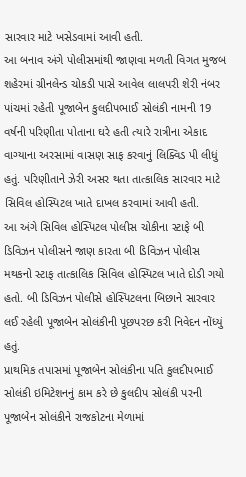સારવાર માટે ખસેડવામાં આવી હતી.
આ બનાવ અંગે પોલીસમાંથી જાણવા મળતી વિગત મુજબ શહેરમાં ગ્રીનલેન્ડ ચોકડી પાસે આવેલ લાલપરી શેરી નંબર પાંચમાં રહેતી પૂજાબેન કુલદીપભાઈ સોલંકી નામની 19 વર્ષની પરિણીતા પોતાના ઘરે હતી ત્યારે રાત્રીના એકાદ વાગ્યાના અરસામાં વાસણ સાફ કરવાનું લિક્વિડ પી લીધું હતું. પરિણીતાને ઝેરી અસર થતા તાત્કાલિક સારવાર માટે સિવિલ હોસ્પિટલ ખાતે દાખલ કરવામાં આવી હતી.
આ અંગે સિવિલ હોસ્પિટલ પોલીસ ચોકીના સ્ટાફે બી ડિવિઝન પોલીસને જાણ કારતા બી ડિવિઝન પોલીસ મથકનો સ્ટાફ તાત્કાલિક સિવિલ હોસ્પિટલ ખાતે દોડી ગયો હતો. બી ડિવિઝન પોલીસે હોસ્પિટલના બિછાને સારવાર લઈ રહેલી પૂજાબેન સોલંકીની પૂછપરછ કરી નિવેદન નોંધ્યું હતું.
પ્રાથમિક તપાસમાં પૂજાબેન સોલંકીના પતિ કુલદીપભાઈ સોલંકી ઇમિટેશનનું કામ કરે છે કુલદીપ સોલંકી પરની પૂજાબેન સોલંકીને રાજકોટના મેળામાં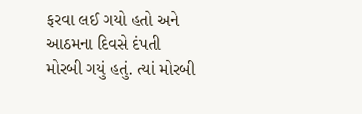ફરવા લઈ ગયો હતો અને આઠમના દિવસે દંપતી મોરબી ગયું હતું. ત્યાં મોરબી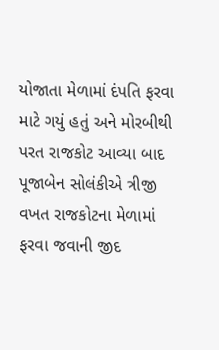યોજાતા મેળામાં દંપતિ ફરવા માટે ગયું હતું અને મોરબીથી પરત રાજકોટ આવ્યા બાદ પૂજાબેન સોલંકીએ ત્રીજી વખત રાજકોટના મેળામાં ફરવા જવાની જીદ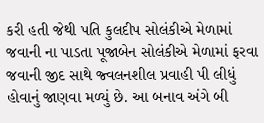કરી હતી જેથી પતિ કુલદીપ સોલંકીએ મેળામાં જવાની ના પાડતા પૂજાબેન સોલંકીએ મેળામાં ફરવા જવાની જીદ સાથે જ્વલનશીલ પ્રવાહી પી લીધું હોવાનું જાણવા મળ્યું છે. આ બનાવ અંગે બી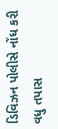ડિવિઝન પોલીસે નોંધ કરી વધુ તપાસ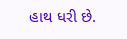હાથ ધરી છે.